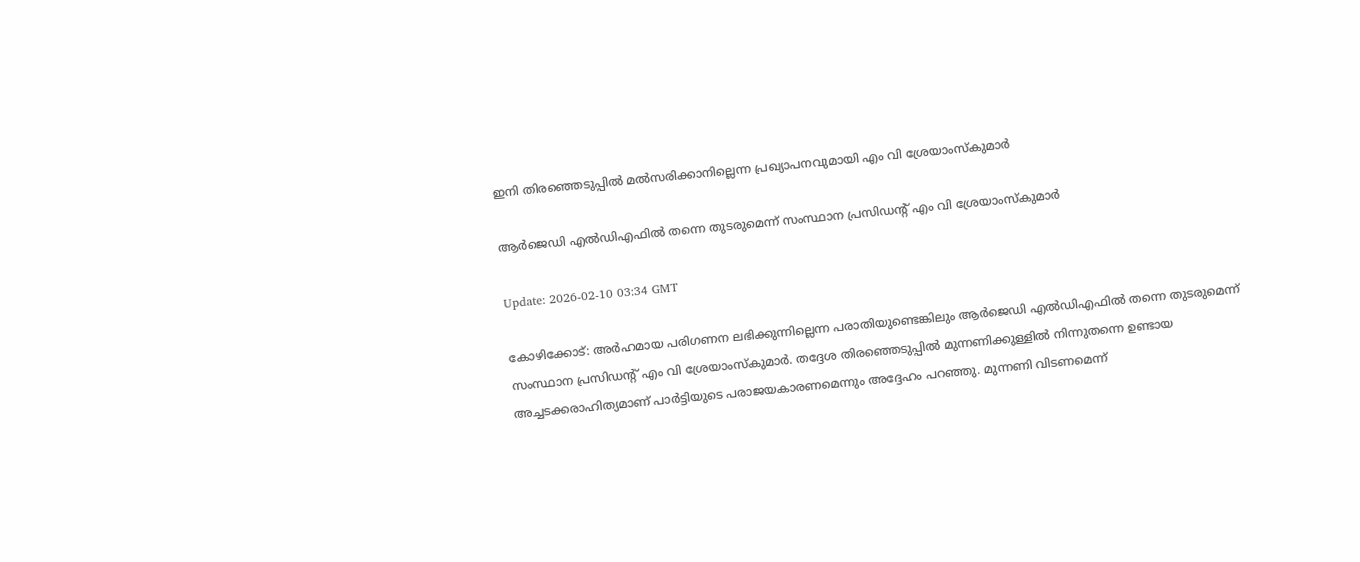ഇനി തിരഞ്ഞെടുപ്പില്‍ മല്‍സരിക്കാനില്ലെന്ന പ്രഖ്യാപനവുമായി എം വി ശ്രേയാംസ്‌കുമാര്‍

ആര്‍ജെഡി എല്‍ഡിഎഫില്‍ തന്നെ തുടരുമെന്ന് സംസ്ഥാന പ്രസിഡന്റ് എം വി ശ്രേയാംസ്‌കുമാര്‍

Update: 2026-02-10 03:34 GMT

കോഴിക്കോട്: അര്‍ഹമായ പരിഗണന ലഭിക്കുന്നില്ലെന്ന പരാതിയുണ്ടെങ്കിലും ആര്‍ജെഡി എല്‍ഡിഎഫില്‍ തന്നെ തുടരുമെന്ന് സംസ്ഥാന പ്രസിഡന്റ് എം വി ശ്രേയാംസ്‌കുമാര്‍. തദ്ദേശ തിരഞ്ഞെടുപ്പില്‍ മുന്നണിക്കുള്ളില്‍ നിന്നുതന്നെ ഉണ്ടായ അച്ചടക്കരാഹിത്യമാണ് പാര്‍ട്ടിയുടെ പരാജയകാരണമെന്നും അദ്ദേഹം പറഞ്ഞു. മുന്നണി വിടണമെന്ന്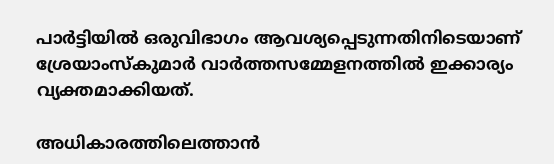പാര്‍ട്ടിയില്‍ ഒരുവിഭാഗം ആവശ്യപ്പെടുന്നതിനിടെയാണ് ശ്രേയാംസ്‌കുമാര്‍ വാര്‍ത്തസമ്മേളനത്തില്‍ ഇക്കാര്യം വ്യക്തമാക്കിയത്.

അധികാരത്തിലെത്താന്‍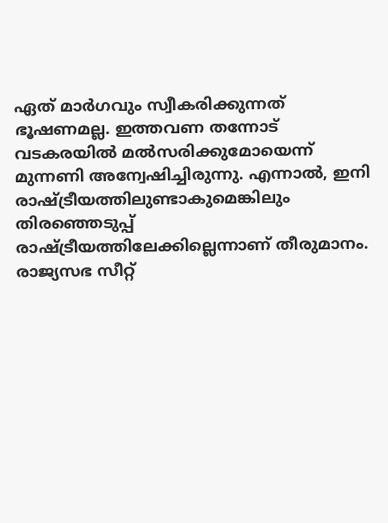ഏത് മാര്‍ഗവും സ്വീകരിക്കുന്നത് ഭൂഷണമല്ല. ഇത്തവണ തന്നോട് വടകരയില്‍ മല്‍സരിക്കുമോയെന്ന് മുന്നണി അന്വേഷിച്ചിരുന്നു. എന്നാല്‍, ഇനി രാഷ്ട്രീയത്തിലുണ്ടാകുമെങ്കിലും തിരഞ്ഞെടുപ്പ് രാഷ്ട്രീയത്തിലേക്കില്ലെന്നാണ് തീരുമാനം. രാജ്യസഭ സീറ്റ്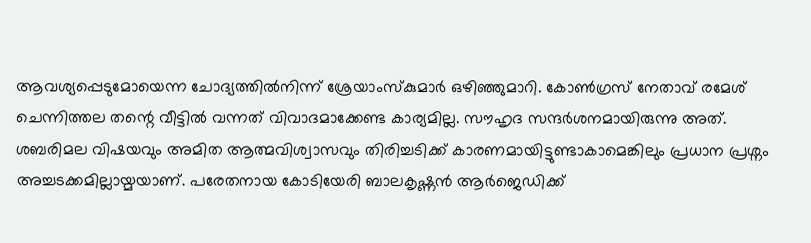ആവശ്യപ്പെടുമോയെന്ന ചോദ്യത്തില്‍നിന്ന് ശ്രേയാംസ്‌കുമാര്‍ ഒഴിഞ്ഞുമാറി. കോണ്‍ഗ്രസ് നേതാവ് രമേശ് ചെന്നിത്തല തന്റെ വീട്ടില്‍ വന്നത് വിവാദമാക്കേണ്ട കാര്യമില്ല. സൗഹൃദ സന്ദര്‍ശനമായിരുന്നു അത്. ശബരിമല വിഷയവും അമിത ആത്മവിശ്വാസവും തിരിച്ചടിക്ക് കാരണമായിട്ടുണ്ടാകാമെങ്കിലും പ്രധാന പ്രശ്നം അച്ചടക്കമില്ലായ്മയാണ്. പരേതനായ കോടിയേരി ബാലകൃഷ്ണന്‍ ആര്‍ജെഡിക്ക്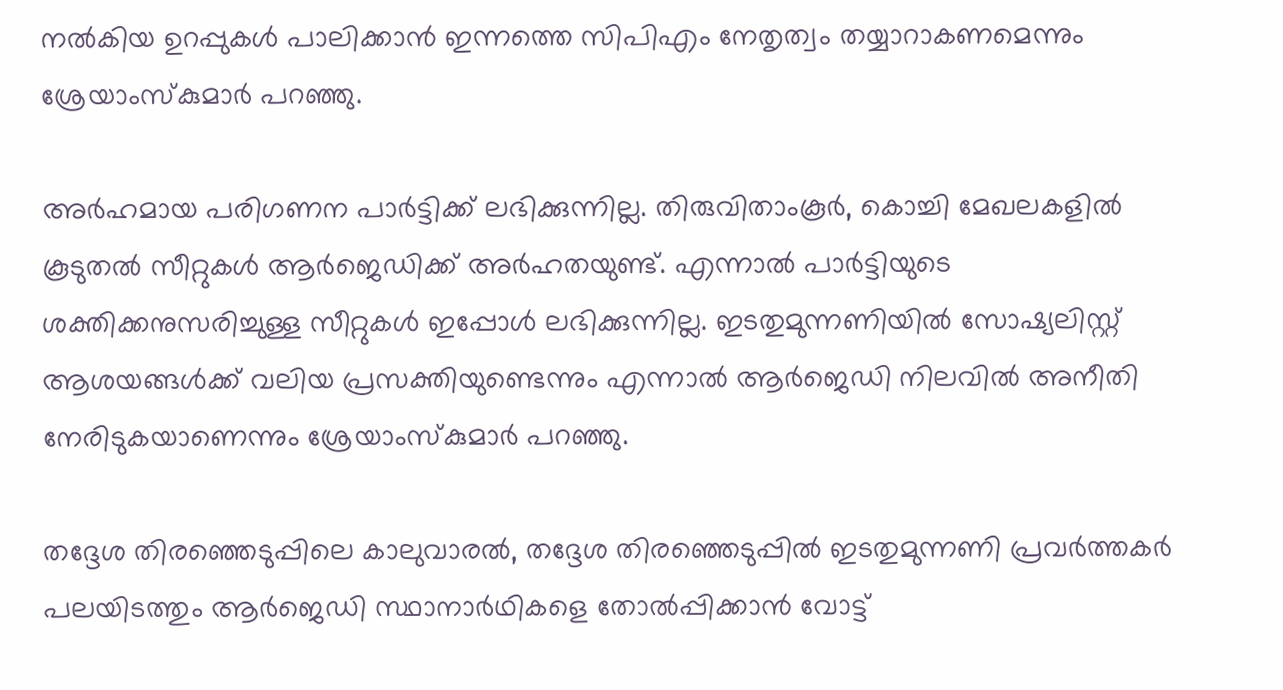നല്‍കിയ ഉറപ്പുകള്‍ പാലിക്കാന്‍ ഇന്നത്തെ സിപിഎം നേതൃത്വം തയ്യാറാകണമെന്നും ശ്രേയാംസ്‌കുമാര്‍ പറഞ്ഞു.

അര്‍ഹമായ പരിഗണന പാര്‍ട്ടിക്ക് ലഭിക്കുന്നില്ല. തിരുവിതാംകൂര്‍, കൊച്ചി മേഖലകളില്‍ കൂടുതല്‍ സീറ്റുകള്‍ ആര്‍ജെഡിക്ക് അര്‍ഹതയുണ്ട്. എന്നാല്‍ പാര്‍ട്ടിയുടെ ശക്തിക്കനുസരിച്ചുള്ള സീറ്റുകള്‍ ഇപ്പോള്‍ ലഭിക്കുന്നില്ല. ഇടതുമുന്നണിയില്‍ സോഷ്യലിസ്റ്റ് ആശയങ്ങള്‍ക്ക് വലിയ പ്രസക്തിയുണ്ടെന്നും എന്നാല്‍ ആര്‍ജെഡി നിലവില്‍ അനീതി നേരിടുകയാണെന്നും ശ്രേയാംസ്‌കുമാര്‍ പറഞ്ഞു.

തദ്ദേശ തിരഞ്ഞെടുപ്പിലെ കാലുവാരല്‍, തദ്ദേശ തിരഞ്ഞെടുപ്പില്‍ ഇടതുമുന്നണി പ്രവര്‍ത്തകര്‍ പലയിടത്തും ആര്‍ജെഡി സ്ഥാനാര്‍ഥികളെ തോല്‍പ്പിക്കാന്‍ വോട്ട്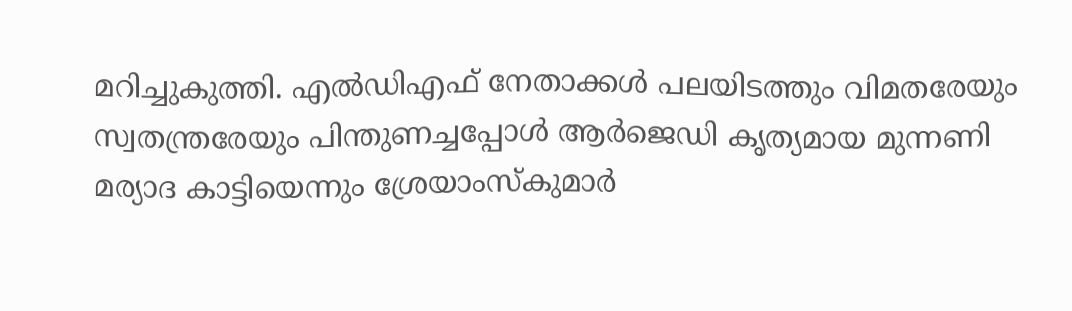മറിച്ചുകുത്തി. എല്‍ഡിഎഫ് നേതാക്കള്‍ പലയിടത്തും വിമതരേയും സ്വതന്ത്രരേയും പിന്തുണച്ചപ്പോള്‍ ആര്‍ജെഡി കൃത്യമായ മുന്നണി മര്യാദ കാട്ടിയെന്നും ശ്രേയാംസ്‌കുമാര്‍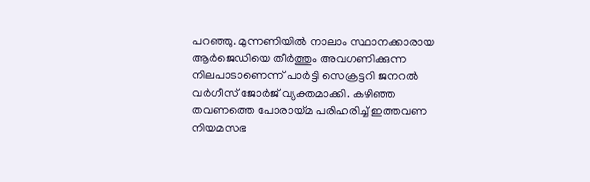പറഞ്ഞു. മുന്നണിയില്‍ നാലാം സ്ഥാനക്കാരായ ആര്‍ജെഡിയെ തീര്‍ത്തും അവഗണിക്കുന്ന നിലപാടാണെന്ന് പാര്‍ട്ടി സെക്രട്ടറി ജനറല്‍ വര്‍ഗീസ് ജോര്‍ജ് വ്യക്തമാക്കി. കഴിഞ്ഞ തവണത്തെ പോരായ്മ പരിഹരിച്ച് ഇത്തവണ നിയമസഭ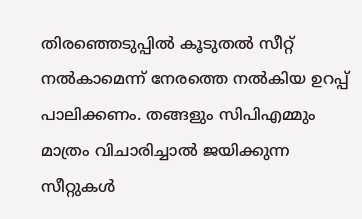തിരഞ്ഞെടുപ്പില്‍ കൂടുതല്‍ സീറ്റ് നല്‍കാമെന്ന് നേരത്തെ നല്‍കിയ ഉറപ്പ് പാലിക്കണം. തങ്ങളും സിപിഎമ്മും മാത്രം വിചാരിച്ചാല്‍ ജയിക്കുന്ന സീറ്റുകള്‍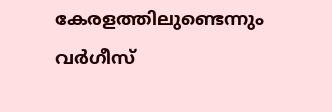കേരളത്തിലുണ്ടെന്നും വര്‍ഗീസ്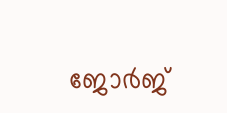ജോര്‍ജ്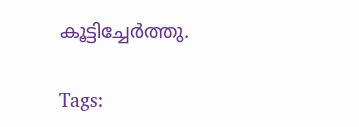കൂട്ടിച്ചേര്‍ത്തു.

Tags: